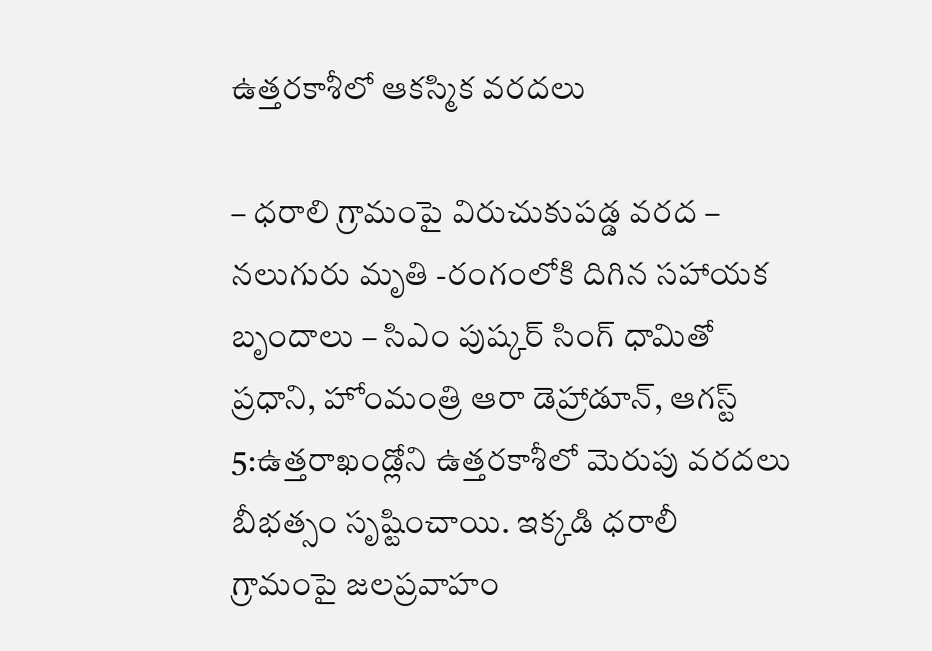ఉత్తరకాశీలో ఆకస్మిక వరదలు

– ధరాలి గ్రామంపై విరుచుకుపడ్డ వరద – నలుగురు మృతి -రంగంలోకి దిగిన సహాయక బృందాలు – సిఎం పుష్కర్ సింగ్ ధామితో ప్రధాని, హోంమంత్రి ఆరా డెహ్రాడూన్, ఆగస్ట్ 5:ఉత్తరాఖండ్లోని ఉత్తరకాశీలో మెరుపు వరదలు బీభత్సం సృష్టించాయి. ఇక్కడి ధరాలీ గ్రామంపై జలప్రవాహం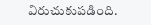విరుచుకుపడింది.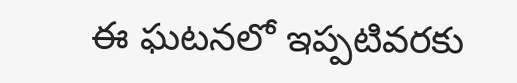ఈ ఘటనలో ఇప్పటివరకు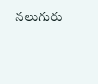నలుగురు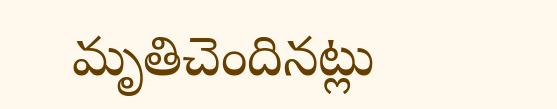మృతిచెందినట్లు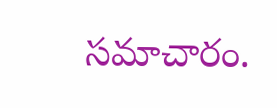సమాచారం.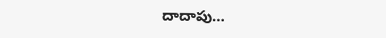దాదాపు…